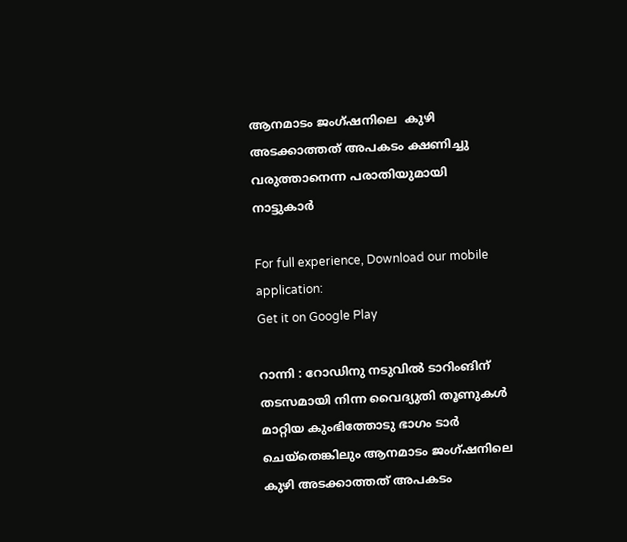ആനമാടം ജംഗ്ഷനിലെ  കുഴി അടക്കാത്തത് അപകടം ക്ഷണിച്ചു വരുത്താനെന്ന പരാതിയുമായി നാട്ടുകാര്‍

For full experience, Download our mobile application:
Get it on Google Play

റാന്നി : റോഡിനു നടുവില്‍ ടാറിംങിന് തടസമായി നിന്ന വൈദ്യുതി തൂണുകള്‍ മാറ്റിയ കുംഭിത്തോടു ഭാഗം ടാര്‍ ചെയ്തെങ്കിലും ആനമാടം ജംഗ്ഷനിലെ  കുഴി അടക്കാത്തത് അപകടം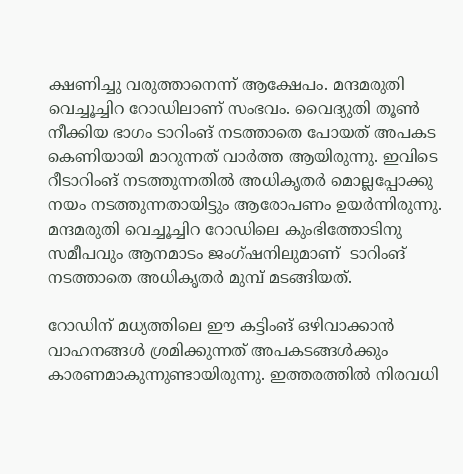ക്ഷണിച്ചു വരുത്താനെന്ന് ആക്ഷേപം. മന്ദമരുതി വെച്ചൂച്ചിറ റോഡിലാണ് സംഭവം. വൈദ്യുതി തൂണ്‍ നീക്കിയ ഭാഗം ടാറിംങ് നടത്താതെ പോയത് അപകട കെണിയായി മാറുന്നത് വാര്‍ത്ത ആയിരുന്നു. ഇവിടെ റീടാറിംങ് നടത്തുന്നതില്‍ അധികൃതര്‍ മൊല്ലപ്പോക്കു നയം നടത്തുന്നതായിട്ടും ആരോപണം ഉയര്‍ന്നിരുന്നു. മന്ദമരുതി വെച്ചൂച്ചിറ റോഡിലെ കുംഭിത്തോടിനു സമീപവും ആനമാടം ജംഗ്ഷനിലുമാണ്  ടാറിംങ് നടത്താതെ അധികൃതര്‍ മുമ്പ് മടങ്ങിയത്.

റോഡിന് മധ്യത്തിലെ ഈ കട്ടിംങ് ഒഴിവാക്കാന്‍ വാഹനങ്ങള്‍ ശ്രമിക്കുന്നത് അപകടങ്ങള്‍ക്കും കാരണമാകുന്നുണ്ടായിരുന്നു. ഇത്തരത്തില്‍ നിരവധി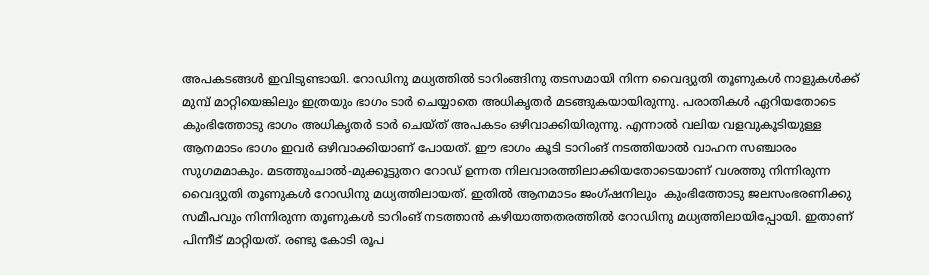അപകടങ്ങള്‍ ഇവിടുണ്ടായി. റോഡിനു മധ്യത്തില്‍ ടാറിംങ്ങിനു തടസമായി നിന്ന വൈദ്യുതി തൂണുകള്‍ നാളുകള്‍ക്ക് മുമ്പ് മാറ്റിയെങ്കിലും ഇത്രയും ഭാഗം ടാര്‍ ചെയ്യാതെ അധികൃതര്‍ മടങ്ങുകയായിരുന്നു. പരാതികള്‍ ഏറിയതോടെ കുംഭിത്തോടു ഭാഗം അധികൃതര്‍ ടാര്‍ ചെയ്ത് അപകടം ഒഴിവാക്കിയിരുന്നു. എന്നാല്‍ വലിയ വളവുകൂടിയുള്ള ആനമാടം ഭാഗം ഇവര്‍ ഒഴിവാക്കിയാണ് പോയത്. ഈ ഭാഗം കൂടി ടാറിംങ് നടത്തിയാല്‍ വാഹന സഞ്ചാരം സുഗമമാകും. മടത്തുംചാല്‍-മുക്കൂട്ടുതറ റോഡ് ഉന്നത നിലവാരത്തിലാക്കിയതോടെയാണ് വശത്തു നിന്നിരുന്ന വൈദ്യുതി തൂണുകള്‍ റോഡിനു മധ്യത്തിലായത്. ഇതില്‍ ആനമാടം ജംഗ്ഷനിലും  കുംഭിത്തോടു ജലസംഭരണിക്കു സമീപവും നിന്നിരുന്ന തൂണുകള്‍ ടാറിംങ് നടത്താന്‍ കഴിയാത്തതരത്തില്‍ റോഡിനു മധ്യത്തിലായിപ്പോയി. ഇതാണ് പിന്നീട് മാറ്റിയത്. രണ്ടു കോടി രൂപ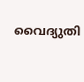വൈദ്യുതി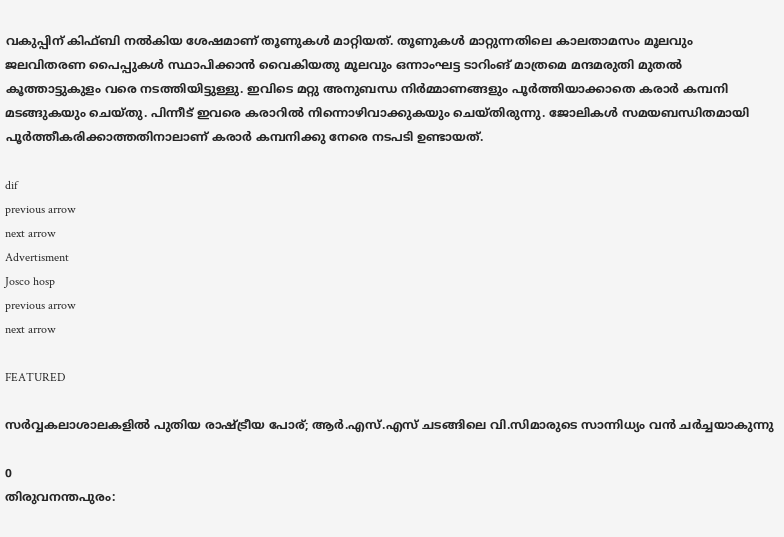വകുപ്പിന് കിഫ്ബി നല്‍കിയ ശേഷമാണ് തൂണുകള്‍ മാറ്റിയത്. തൂണുകള്‍ മാറ്റുന്നതിലെ കാലതാമസം മൂലവും ജലവിതരണ പൈപ്പുകള്‍ സ്ഥാപിക്കാന്‍ വൈകിയതു മൂലവും ഒന്നാംഘട്ട ടാറിംങ് മാത്രമെ മന്ദമരുതി മുതല്‍ കൂത്താട്ടുകുളം വരെ നടത്തിയിട്ടുള്ളു. ഇവിടെ മറ്റു അനുബന്ധ നിര്‍മ്മാണങ്ങളും പൂര്‍ത്തിയാക്കാതെ കരാര്‍ കമ്പനി മടങ്ങുകയും ചെയ്തു. പിന്നീട് ഇവരെ കരാറില്‍ നിന്നൊഴിവാക്കുകയും ചെയ്തിരുന്നു. ജോലികള്‍ സമയബന്ധിതമായി പൂര്‍ത്തീകരിക്കാത്തതിനാലാണ് കരാര്‍ കമ്പനിക്കു നേരെ നടപടി ഉണ്ടായത്.

dif
previous arrow
next arrow
Advertisment
Josco hosp
previous arrow
next arrow

FEATURED

സർവ്വകലാശാലകളിൽ പുതിയ രാഷ്ട്രീയ പോര്; ആർ.എസ്.എസ് ചടങ്ങിലെ വി.സിമാരുടെ സാന്നിധ്യം വൻ ചർച്ചയാകുന്നു

0
തിരുവനന്തപുരം: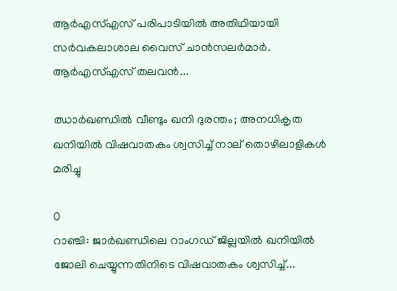ആർഎസ്എസ് പരിപാടിയിൽ അതിഥിയായി സർവകലാശാല വൈസ് ചാൻസലർമാർ. ആർഎസ്എസ് തലവൻ...

ഝാർഖണ്ഡിൽ വീണ്ടും ഖനി ദുരന്തം; അനധികൃത ഖനിയിൽ വിഷവാതകം ശ്വസിച്ച് നാല് തൊഴിലാളികൾ മരിച്ചു

0
റാഞ്ചി: ജാര്‍ഖണ്ഡിലെ റാംഗഡ് ജില്ലയിൽ ഖനിയില്‍ ജോലി ചെയ്യുന്നതിനിടെ വിഷവാതകം ശ്വസിച്ച്...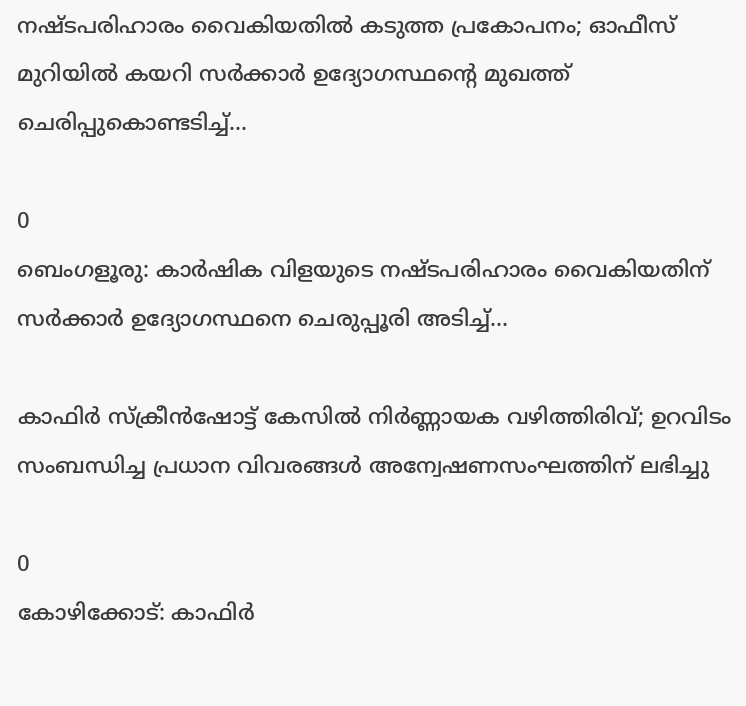നഷ്ടപരിഹാരം വൈകിയതിൽ കടുത്ത പ്രകോപനം; ഓഫീസ് മുറിയിൽ കയറി സർക്കാർ ഉദ്യോഗസ്ഥന്റെ മുഖത്ത് ചെരിപ്പുകൊണ്ടടിച്ച്...

0
ബെംഗളൂരു: കാർഷിക വിളയുടെ നഷ്ടപരിഹാരം വൈകിയതിന് സര്‍ക്കാര്‍ ഉദ്യോഗസ്ഥനെ ചെരുപ്പൂരി അടിച്ച്...

കാഫിർ സ്ക്രീൻഷോട്ട് കേസിൽ നിർണ്ണായക വഴിത്തിരിവ്; ഉറവിടം സംബന്ധിച്ച പ്രധാന വിവരങ്ങൾ അന്വേഷണസംഘത്തിന് ലഭിച്ചു

0
കോഴിക്കോട്: കാഫിര്‍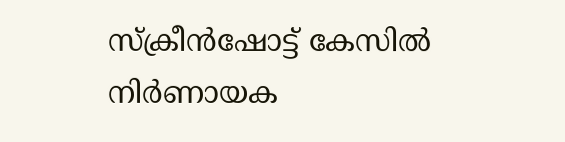സ്‌ക്രീന്‍ഷോട്ട് കേസില്‍ നിര്‍ണായക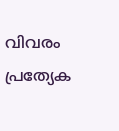വിവരം പ്രത്യേക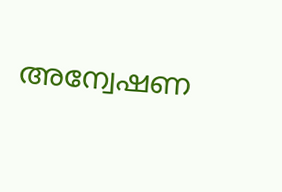അന്വേഷണ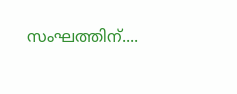സംഘത്തിന്....